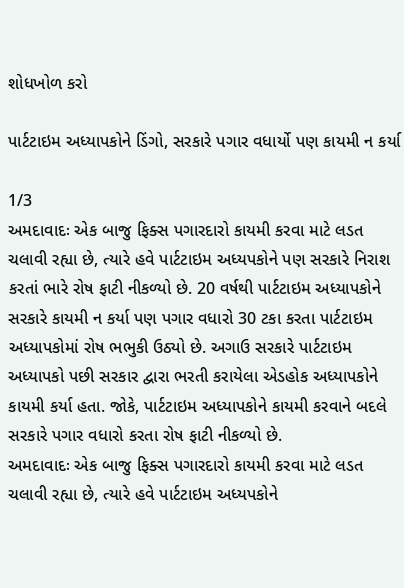શોધખોળ કરો

પાર્ટટાઇમ અધ્યાપકોને ડિંગો, સરકારે પગાર વધાર્યો પણ કાયમી ન કર્યા

1/3
અમદાવાદઃ એક બાજુ ફિક્સ પગારદારો કાયમી કરવા માટે લડત ચલાવી રહ્યા છે, ત્યારે હવે પાર્ટટાઇમ અધ્યપકોને પણ સરકારે નિરાશ કરતાં ભારે રોષ ફાટી નીકળ્યો છે. 20 વર્ષથી પાર્ટટાઇમ અધ્યાપકોને સરકારે કાયમી ન કર્યા પણ પગાર વધારો 30 ટકા કરતા પાર્ટટાઇમ અધ્યાપકોમાં રોષ ભભુકી ઉઠ્યો છે. અગાઉ સરકારે પાર્ટટાઇમ અધ્યાપકો પછી સરકાર દ્વારા ભરતી કરાયેલા એડહોક અધ્યાપકોને કાયમી કર્યા હતા. જોકે, પાર્ટટાઇમ અધ્યાપકોને કાયમી કરવાને બદલે સરકારે પગાર વધારો કરતા રોષ ફાટી નીકળ્યો છે.
અમદાવાદઃ એક બાજુ ફિક્સ પગારદારો કાયમી કરવા માટે લડત ચલાવી રહ્યા છે, ત્યારે હવે પાર્ટટાઇમ અધ્યપકોને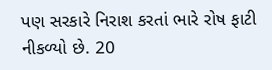પણ સરકારે નિરાશ કરતાં ભારે રોષ ફાટી નીકળ્યો છે. 20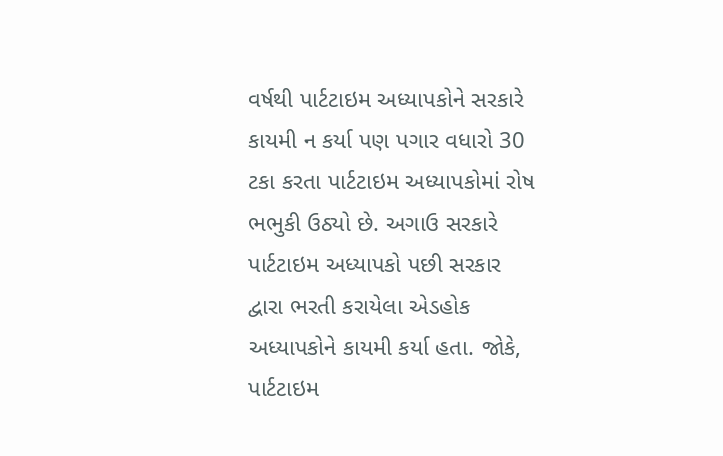વર્ષથી પાર્ટટાઇમ અધ્યાપકોને સરકારે કાયમી ન કર્યા પણ પગાર વધારો 30 ટકા કરતા પાર્ટટાઇમ અધ્યાપકોમાં રોષ ભભુકી ઉઠ્યો છે. અગાઉ સરકારે પાર્ટટાઇમ અધ્યાપકો પછી સરકાર દ્વારા ભરતી કરાયેલા એડહોક અધ્યાપકોને કાયમી કર્યા હતા. જોકે, પાર્ટટાઇમ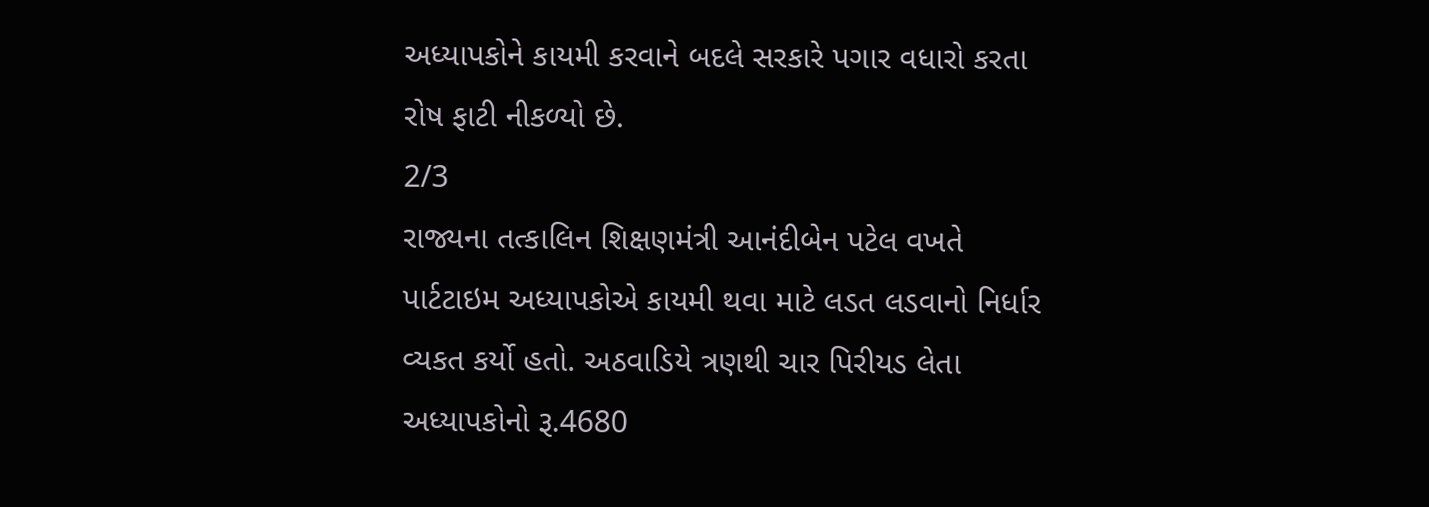અધ્યાપકોને કાયમી કરવાને બદલે સરકારે પગાર વધારો કરતા રોષ ફાટી નીકળ્યો છે.
2/3
રાજ્યના તત્કાલિન શિક્ષણમંત્રી આનંદીબેન પટેલ વખતે પાર્ટટાઇમ અધ્યાપકોએ કાયમી થવા માટે લડત લડવાનો નિર્ધાર વ્યકત કર્યો હતો. અઠવાડિયે ત્રણથી ચાર પિરીયડ લેતા અધ્યાપકોનો રૂ.4680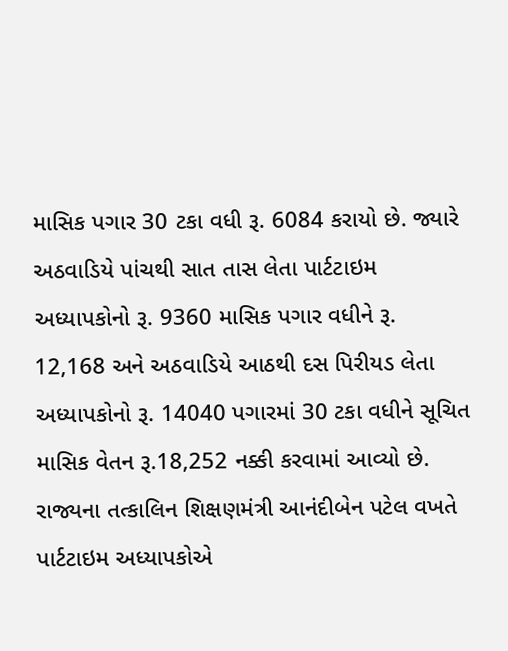માસિક પગાર 30 ટકા વધી રૂ. 6084 કરાયો છે. જ્યારે અઠવાડિયે પાંચથી સાત તાસ લેતા પાર્ટટાઇમ અધ્યાપકોનો રૂ. 9360 માસિક પગાર વધીને રૂ. 12,168 અને અઠવાડિયે આઠથી દસ પિરીયડ લેતા અધ્યાપકોનો રૂ. 14040 પગારમાં 30 ટકા વધીને સૂચિત માસિક વેતન રૂ.18,252 નક્કી કરવામાં આવ્યો છે.
રાજ્યના તત્કાલિન શિક્ષણમંત્રી આનંદીબેન પટેલ વખતે પાર્ટટાઇમ અધ્યાપકોએ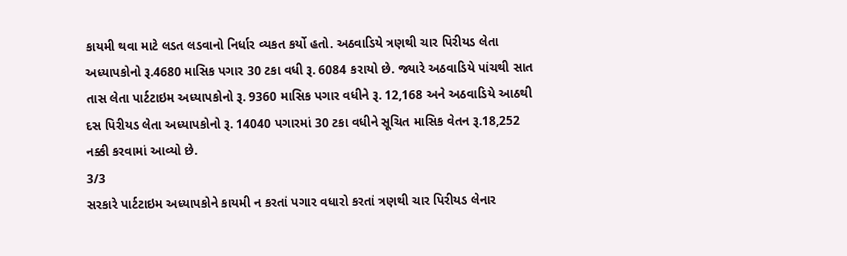કાયમી થવા માટે લડત લડવાનો નિર્ધાર વ્યકત કર્યો હતો. અઠવાડિયે ત્રણથી ચાર પિરીયડ લેતા અધ્યાપકોનો રૂ.4680 માસિક પગાર 30 ટકા વધી રૂ. 6084 કરાયો છે. જ્યારે અઠવાડિયે પાંચથી સાત તાસ લેતા પાર્ટટાઇમ અધ્યાપકોનો રૂ. 9360 માસિક પગાર વધીને રૂ. 12,168 અને અઠવાડિયે આઠથી દસ પિરીયડ લેતા અધ્યાપકોનો રૂ. 14040 પગારમાં 30 ટકા વધીને સૂચિત માસિક વેતન રૂ.18,252 નક્કી કરવામાં આવ્યો છે.
3/3
સરકારે પાર્ટટાઇમ અધ્યાપકોને કાયમી ન કરતાં પગાર વધારો કરતાં ત્રણથી ચાર પિરીયડ લેનાર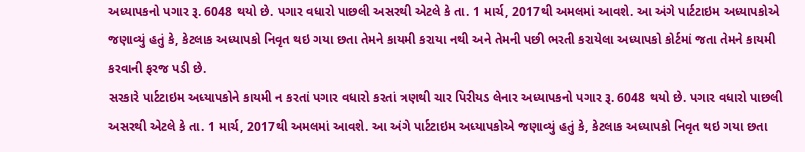અધ્યાપકનો પગાર રૂ. 6048 થયો છે. પગાર વધારો પાછલી અસરથી એટલે કે તા. 1 માર્ચ, 2017થી અમલમાં આવશે. આ અંગે પાર્ટટાઇમ અધ્યાપકોએ જણાવ્યું હતું કે, કેટલાક અધ્યાપકો નિવૃત થઇ ગયા છતા તેમને કાયમી કરાયા નથી અને તેમની પછી ભરતી કરાયેલા અધ્યાપકો કોર્ટમાં જતા તેમને કાયમી કરવાની ફરજ પડી છે.
સરકારે પાર્ટટાઇમ અધ્યાપકોને કાયમી ન કરતાં પગાર વધારો કરતાં ત્રણથી ચાર પિરીયડ લેનાર અધ્યાપકનો પગાર રૂ. 6048 થયો છે. પગાર વધારો પાછલી અસરથી એટલે કે તા. 1 માર્ચ, 2017થી અમલમાં આવશે. આ અંગે પાર્ટટાઇમ અધ્યાપકોએ જણાવ્યું હતું કે, કેટલાક અધ્યાપકો નિવૃત થઇ ગયા છતા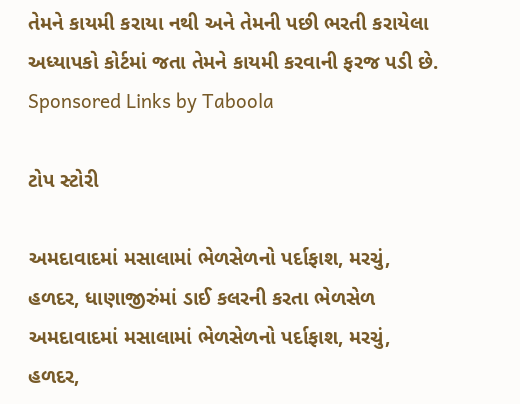તેમને કાયમી કરાયા નથી અને તેમની પછી ભરતી કરાયેલા અધ્યાપકો કોર્ટમાં જતા તેમને કાયમી કરવાની ફરજ પડી છે.
Sponsored Links by Taboola

ટોપ સ્ટોરી

અમદાવાદમાં મસાલામાં ભેળસેળનો પર્દાફાશ, મરચું, હળદર, ધાણાજીરુંમાં ડાઈ કલરની કરતા ભેળસેળ
અમદાવાદમાં મસાલામાં ભેળસેળનો પર્દાફાશ, મરચું, હળદર,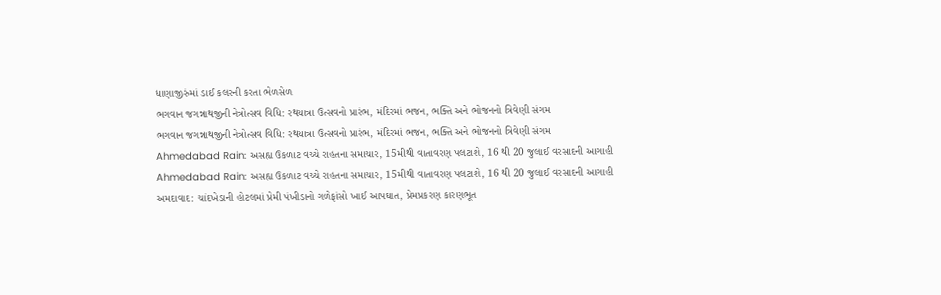ધાણાજીરુંમાં ડાઈ કલરની કરતા ભેળસેળ
ભગવાન જગન્નાથજીની નેત્રોત્સવ વિધિ: રથયાત્રા ઉત્સવનો પ્રારંભ, મંદિરમાં ભજન, ભક્તિ અને ભોજનનો ત્રિવેણી સંગમ
ભગવાન જગન્નાથજીની નેત્રોત્સવ વિધિ: રથયાત્રા ઉત્સવનો પ્રારંભ, મંદિરમાં ભજન, ભક્તિ અને ભોજનનો ત્રિવેણી સંગમ
Ahmedabad Rain: અસહ્ય ઉકળાટ વચ્ચે રાહતના સમાચાર, 15મીથી વાતાવરણ પલટાશે, 16 થી 20 જુલાઈ વરસાદની આગાહી
Ahmedabad Rain: અસહ્ય ઉકળાટ વચ્ચે રાહતના સમાચાર, 15મીથી વાતાવરણ પલટાશે, 16 થી 20 જુલાઈ વરસાદની આગાહી
અમદાવાદ: ચાંદખેડાની હોટલમાં પ્રેમી પંખીડાનો ગળેફાંસો ખાઈ આપઘાત, પ્રેમપ્રકરણ કારણભૂત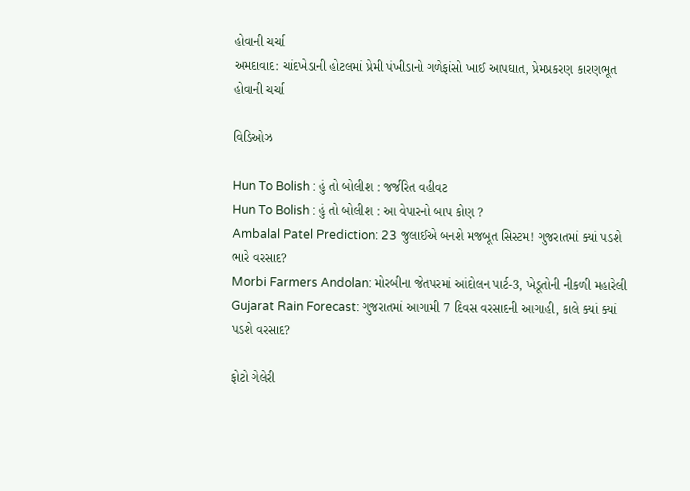હોવાની ચર્ચા
અમદાવાદ: ચાંદખેડાની હોટલમાં પ્રેમી પંખીડાનો ગળેફાંસો ખાઈ આપઘાત, પ્રેમપ્રકરણ કારણભૂત હોવાની ચર્ચા

વિડિઓઝ

Hun To Bolish : હું તો બોલીશ : જર્જરિત વહીવટ
Hun To Bolish : હું તો બોલીશ : આ વેપારનો બાપ કોણ ?
Ambalal Patel Prediction: 23 જુલાઈએ બનશે મજબૂત સિસ્ટમ! ગુજરાતમાં ક્યાં પડશે ભારે વરસાદ?
Morbi Farmers Andolan: મોરબીના જેતપરમાં આંદોલન પાર્ટ-3, ખેડૂતોની નીકળી મહારેલી
Gujarat Rain Forecast: ગુજરાતમાં આગામી 7 દિવસ વરસાદની આગાહી, કાલે ક્યાં ક્યાં પડશે વરસાદ?

ફોટો ગેલેરી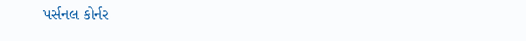પર્સનલ કોર્નર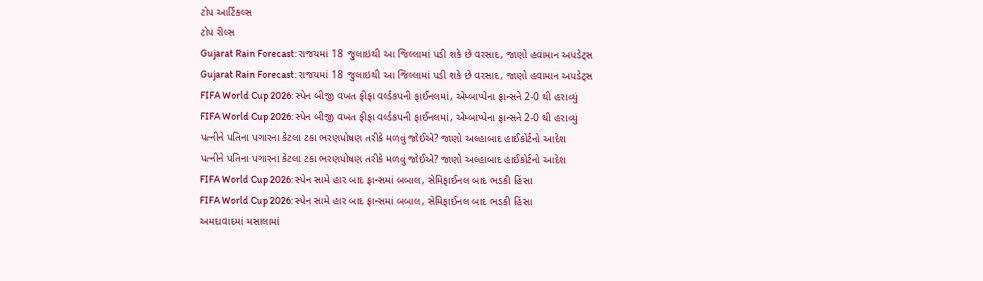ટોપ આર્ટિકલ્સ
ટોપ રીલ્સ
Gujarat Rain Forecast: રાજયમાં 18 જુલાઇથી આ જિલ્લામાં પડી શકે છે વરસાદ, જાણો હવામાન અપડેટ્સ
Gujarat Rain Forecast: રાજયમાં 18 જુલાઇથી આ જિલ્લામાં પડી શકે છે વરસાદ, જાણો હવામાન અપડેટ્સ
FIFA World Cup 2026: સ્પેન બીજી વખત ફીફા વર્લ્ડકપની ફાઈનલમાં, એમ્બાપ્પેના ફ્રાન્સને 2-0 થી હરાવ્યું
FIFA World Cup 2026: સ્પેન બીજી વખત ફીફા વર્લ્ડકપની ફાઈનલમાં, એમ્બાપ્પેના ફ્રાન્સને 2-0 થી હરાવ્યું
પત્નીને પતિના પગારના કેટલા ટકા ભરણપોષણ તરીકે મળવું જોઈએ? જાણો અલ્હાબાદ હાઈકોર્ટનો આદેશ
પત્નીને પતિના પગારના કેટલા ટકા ભરણપોષણ તરીકે મળવું જોઈએ? જાણો અલ્હાબાદ હાઈકોર્ટનો આદેશ
FIFA World Cup 2026: સ્પેન સામે હાર બાદ ફ્રાન્સમાં બબાલ, સેમિફાઈનલ બાદ ભડકી હિંસા
FIFA World Cup 2026: સ્પેન સામે હાર બાદ ફ્રાન્સમાં બબાલ, સેમિફાઈનલ બાદ ભડકી હિંસા
અમદાવાદમાં મસાલામાં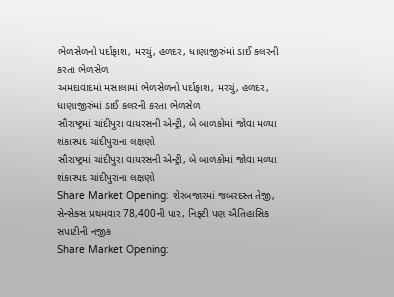ભેળસેળનો પર્દાફાશ, મરચું, હળદર, ધાણાજીરુંમાં ડાઈ કલરની કરતા ભેળસેળ
અમદાવાદમાં મસાલામાં ભેળસેળનો પર્દાફાશ, મરચું, હળદર, ધાણાજીરુંમાં ડાઈ કલરની કરતા ભેળસેળ
સૌરાષ્ટ્રમાં ચાંદીપુરા વાયરસની એન્ટ્રી, બે બાળકોમાં જોવા મળ્યા શંકાસ્પદ ચાંદીપુરાના લક્ષણો
સૌરાષ્ટ્રમાં ચાંદીપુરા વાયરસની એન્ટ્રી, બે બાળકોમાં જોવા મળ્યા શંકાસ્પદ ચાંદીપુરાના લક્ષણો
Share Market Opening: શેરબજારમાં જબરદસ્ત તેજી, સેન્સેક્સ પ્રથમવાર 78,400ની પાર, નિફ્ટી પણ ઐતિહાસિક સપાટીની નજીક
Share Market Opening: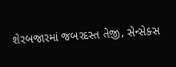શેરબજારમાં જબરદસ્ત તેજી, સેન્સેક્સ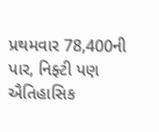પ્રથમવાર 78,400ની પાર, નિફ્ટી પણ ઐતિહાસિક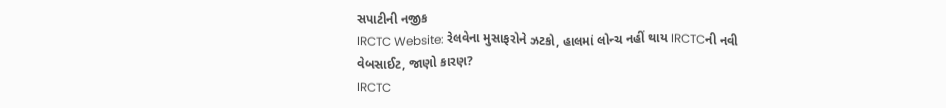સપાટીની નજીક
IRCTC Website: રેલવેના મુસાફરોને ઝટકો, હાલમાં લોન્ચ નહીં થાય IRCTCની નવી વેબસાઈટ, જાણો કારણ?
IRCTC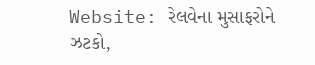Website: રેલવેના મુસાફરોને ઝટકો,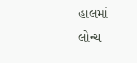હાલમાં લોન્ચ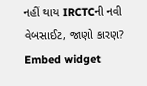નહીં થાય IRCTCની નવી વેબસાઈટ, જાણો કારણ?
Embed widget